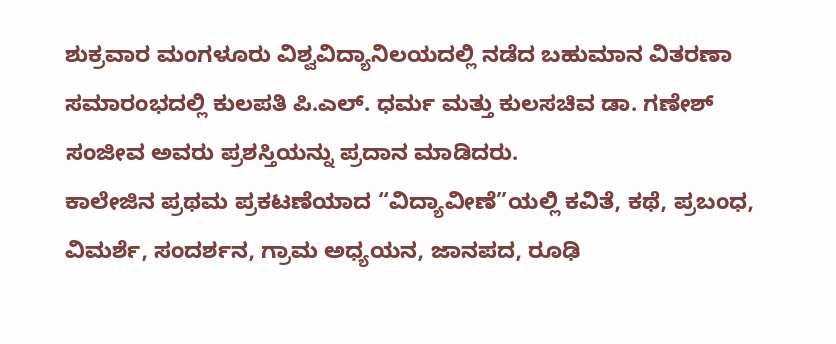ಶುಕ್ರವಾರ ಮಂಗಳೂರು ವಿಶ್ವವಿದ್ಯಾನಿಲಯದಲ್ಲಿ ನಡೆದ ಬಹುಮಾನ ವಿತರಣಾ ಸಮಾರಂಭದಲ್ಲಿ ಕುಲಪತಿ ಪಿ.ಎಲ್. ಧರ್ಮ ಮತ್ತು ಕುಲಸಚಿವ ಡಾ. ಗಣೇಶ್ ಸಂಜೀವ ಅವರು ಪ್ರಶಸ್ತಿಯನ್ನು ಪ್ರದಾನ ಮಾಡಿದರು.
ಕಾಲೇಜಿನ ಪ್ರಥಮ ಪ್ರಕಟಣೆಯಾದ “ವಿದ್ಯಾವೀಣೆ”ಯಲ್ಲಿ ಕವಿತೆ, ಕಥೆ, ಪ್ರಬಂಧ, ವಿಮರ್ಶೆ, ಸಂದರ್ಶನ, ಗ್ರಾಮ ಅಧ್ಯಯನ, ಜಾನಪದ, ರೂಢಿ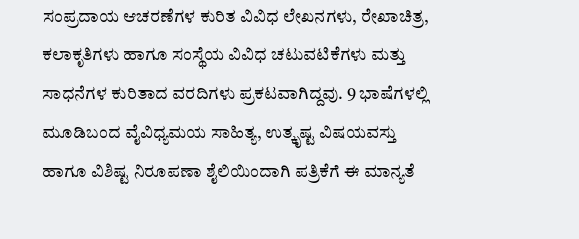ಸಂಪ್ರದಾಯ ಆಚರಣೆಗಳ ಕುರಿತ ವಿವಿಧ ಲೇಖನಗಳು, ರೇಖಾಚಿತ್ರ, ಕಲಾಕೃತಿಗಳು ಹಾಗೂ ಸಂಸ್ಥೆಯ ವಿವಿಧ ಚಟುವಟಿಕೆಗಳು ಮತ್ತು ಸಾಧನೆಗಳ ಕುರಿತಾದ ವರದಿಗಳು ಪ್ರಕಟವಾಗಿದ್ದವು. 9 ಭಾಷೆಗಳಲ್ಲಿ ಮೂಡಿಬಂದ ವೈವಿಧ್ಯಮಯ ಸಾಹಿತ್ಯ, ಉತ್ಕೃಷ್ಟ ವಿಷಯವಸ್ತು ಹಾಗೂ ವಿಶಿಷ್ಟ ನಿರೂಪಣಾ ಶೈಲಿಯಿಂದಾಗಿ ಪತ್ರಿಕೆಗೆ ಈ ಮಾನ್ಯತೆ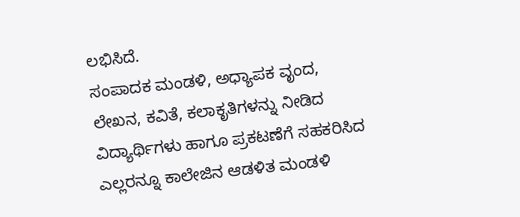ಲಭಿಸಿದೆ.
ಸಂಪಾದಕ ಮಂಡಳಿ, ಅಧ್ಯಾಪಕ ವೃಂದ, ಲೇಖನ, ಕವಿತೆ, ಕಲಾಕೃತಿಗಳನ್ನು ನೀಡಿದ ವಿದ್ಯಾರ್ಥಿಗಳು ಹಾಗೂ ಪ್ರಕಟಣೆಗೆ ಸಹಕರಿಸಿದ ಎಲ್ಲರನ್ನೂ ಕಾಲೇಜಿನ ಆಡಳಿತ ಮಂಡಳಿ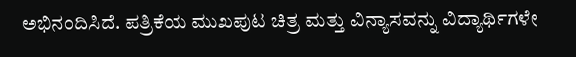ಅಭಿನಂದಿಸಿದೆ. ಪತ್ರಿಕೆಯ ಮುಖಪುಟ ಚಿತ್ರ ಮತ್ತು ವಿನ್ಯಾಸವನ್ನು ವಿದ್ಯಾರ್ಥಿಗಳೇ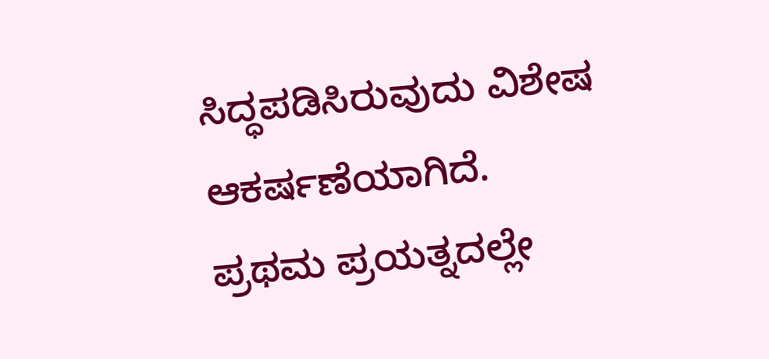ಸಿದ್ಧಪಡಿಸಿರುವುದು ವಿಶೇಷ ಆಕರ್ಷಣೆಯಾಗಿದೆ.
ಪ್ರಥಮ ಪ್ರಯತ್ನದಲ್ಲೇ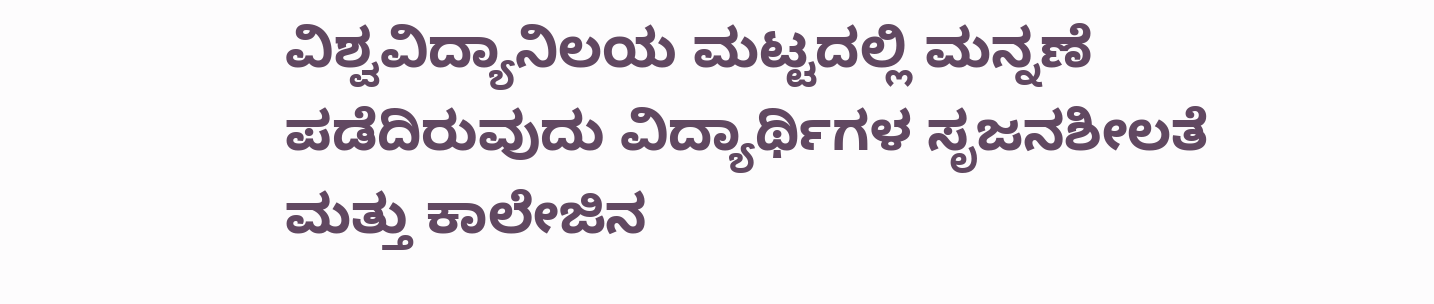ವಿಶ್ವವಿದ್ಯಾನಿಲಯ ಮಟ್ಟದಲ್ಲಿ ಮನ್ನಣೆ ಪಡೆದಿರುವುದು ವಿದ್ಯಾರ್ಥಿಗಳ ಸೃಜನಶೀಲತೆ ಮತ್ತು ಕಾಲೇಜಿನ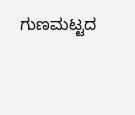ಗುಣಮಟ್ಟದ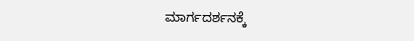ಮಾರ್ಗದರ್ಶನಕ್ಕೆ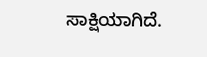ಸಾಕ್ಷಿಯಾಗಿದೆ.